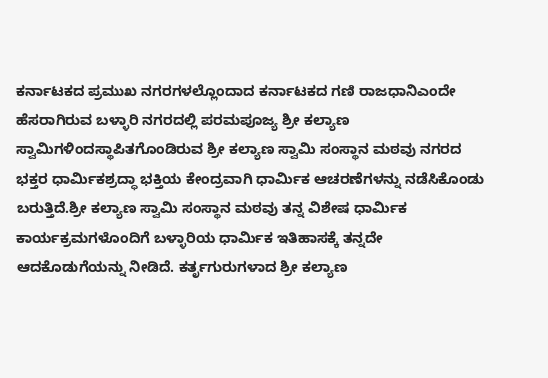ಕರ್ನಾಟಕದ ಪ್ರಮುಖ ನಗರಗಳಲ್ಲೊಂದಾದ ಕರ್ನಾಟಕದ ಗಣಿ ರಾಜಧಾನಿಎಂದೇ ಹೆಸರಾಗಿರುವ ಬಳ್ಳಾರಿ ನಗರದಲ್ಲಿ ಪರಮಪೂಜ್ಯ ಶ್ರೀ ಕಲ್ಯಾಣ ಸ್ವಾಮಿಗಳಿಂದಸ್ಥಾಪಿತಗೊಂಡಿರುವ ಶ್ರೀ ಕಲ್ಯಾಣ ಸ್ವಾಮಿ ಸಂಸ್ಥಾನ ಮಠವು ನಗರದ ಭಕ್ತರ ಧಾರ್ಮಿಕಶ್ರದ್ಧಾ ಭಕ್ತಿಯ ಕೇಂದ್ರವಾಗಿ ಧಾರ್ಮಿಕ ಆಚರಣೆಗಳನ್ನು ನಡೆಸಿಕೊಂಡು ಬರುತ್ತಿದೆ.ಶ್ರೀ ಕಲ್ಯಾಣ ಸ್ವಾಮಿ ಸಂಸ್ಥಾನ ಮಠವು ತನ್ನ ವಿಶೇಷ ಧಾರ್ಮಿಕ ಕಾರ್ಯಕ್ರಮಗಳೊಂದಿಗೆ ಬಳ್ಳಾರಿಯ ಧಾರ್ಮಿಕ ಇತಿಹಾಸಕ್ಕೆ ತನ್ನದೇ ಆದಕೊಡುಗೆಯನ್ನು ನೀಡಿದೆ. ಕರ್ತೃಗುರುಗಳಾದ ಶ್ರೀ ಕಲ್ಯಾಣ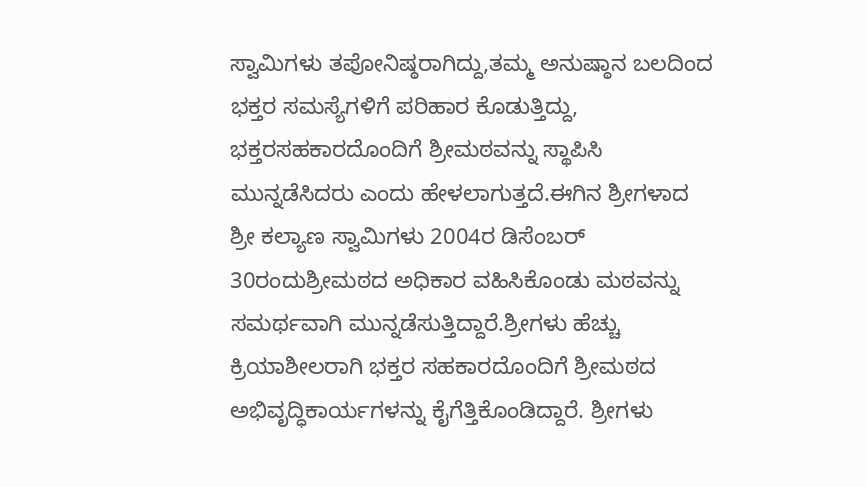ಸ್ವಾಮಿಗಳು ತಪೋನಿಷ್ಠರಾಗಿದ್ದು,ತಮ್ಮ ಅನುಷ್ಠಾನ ಬಲದಿಂದ ಭಕ್ತರ ಸಮಸ್ಯೆಗಳಿಗೆ ಪರಿಹಾರ ಕೊಡುತ್ತಿದ್ದು, ಭಕ್ತರಸಹಕಾರದೊಂದಿಗೆ ಶ್ರೀಮಠವನ್ನು ಸ್ಥಾಪಿಸಿ ಮುನ್ನಡೆಸಿದರು ಎಂದು ಹೇಳಲಾಗುತ್ತದೆ.ಈಗಿನ ಶ್ರೀಗಳಾದ ಶ್ರೀ ಕಲ್ಯಾಣ ಸ್ವಾಮಿಗಳು 2004ರ ಡಿಸೆಂಬರ್ 30ರಂದುಶ್ರೀಮಠದ ಅಧಿಕಾರ ವಹಿಸಿಕೊಂಡು ಮಠವನ್ನು ಸಮರ್ಥವಾಗಿ ಮುನ್ನಡೆಸುತ್ತಿದ್ದಾರೆ.ಶ್ರೀಗಳು ಹೆಚ್ಚು ಕ್ರಿಯಾಶೀಲರಾಗಿ ಭಕ್ತರ ಸಹಕಾರದೊಂದಿಗೆ ಶ್ರೀಮಠದ ಅಭಿವೃದ್ಧಿಕಾರ್ಯಗಳನ್ನು ಕೈಗೆತ್ತಿಕೊಂಡಿದ್ದಾರೆ. ಶ್ರೀಗಳು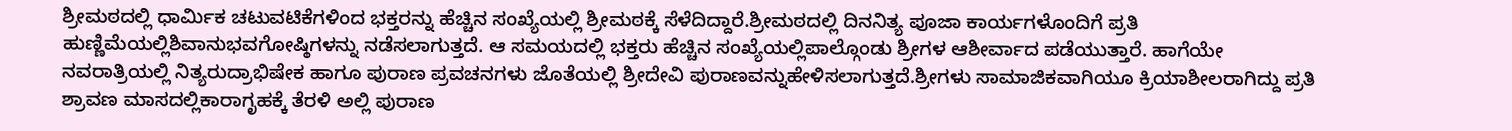ಶ್ರೀಮಠದಲ್ಲಿ ಧಾರ್ಮಿಕ ಚಟುವಟಿಕೆಗಳಿಂದ ಭಕ್ತರನ್ನು ಹೆಚ್ಚಿನ ಸಂಖ್ಯೆಯಲ್ಲಿ ಶ್ರೀಮಠಕ್ಕೆ ಸೆಳೆದಿದ್ದಾರೆ.ಶ್ರೀಮಠದಲ್ಲಿ ದಿನನಿತ್ಯ ಪೂಜಾ ಕಾರ್ಯಗಳೊಂದಿಗೆ ಪ್ರತಿ ಹುಣ್ಣಿಮೆಯಲ್ಲಿಶಿವಾನುಭವಗೋಷ್ಠಿಗಳನ್ನು ನಡೆಸಲಾಗುತ್ತದೆ. ಆ ಸಮಯದಲ್ಲಿ ಭಕ್ತರು ಹೆಚ್ಚಿನ ಸಂಖ್ಯೆಯಲ್ಲಿಪಾಲ್ಗೊಂಡು ಶ್ರೀಗಳ ಆಶೀರ್ವಾದ ಪಡೆಯುತ್ತಾರೆ. ಹಾಗೆಯೇ ನವರಾತ್ರಿಯಲ್ಲಿ ನಿತ್ಯರುದ್ರಾಭಿಷೇಕ ಹಾಗೂ ಪುರಾಣ ಪ್ರವಚನಗಳು ಜೊತೆಯಲ್ಲಿ ಶ್ರೀದೇವಿ ಪುರಾಣವನ್ನುಹೇಳಿಸಲಾಗುತ್ತದೆ.ಶ್ರೀಗಳು ಸಾಮಾಜಿಕವಾಗಿಯೂ ಕ್ರಿಯಾಶೀಲರಾಗಿದ್ದು ಪ್ರತಿ ಶ್ರಾವಣ ಮಾಸದಲ್ಲಿಕಾರಾಗೃಹಕ್ಕೆ ತೆರಳಿ ಅಲ್ಲಿ ಪುರಾಣ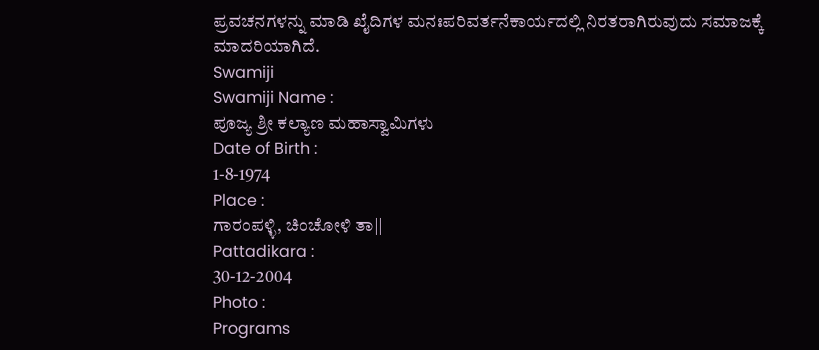ಪ್ರವಚನಗಳನ್ನು ಮಾಡಿ ಖೈದಿಗಳ ಮನಃಪರಿವರ್ತನೆಕಾರ್ಯದಲ್ಲಿ ನಿರತರಾಗಿರುವುದು ಸಮಾಜಕ್ಕೆ ಮಾದರಿಯಾಗಿದೆ.
Swamiji
Swamiji Name :
ಪೂಜ್ಯ ಶ್ರೀ ಕಲ್ಯಾಣ ಮಹಾಸ್ವಾಮಿಗಳು
Date of Birth :
1-8-1974
Place :
ಗಾರಂಪಳ್ಳಿ, ಚಿಂಚೋಳಿ ತಾ||
Pattadikara :
30-12-2004
Photo :
Programs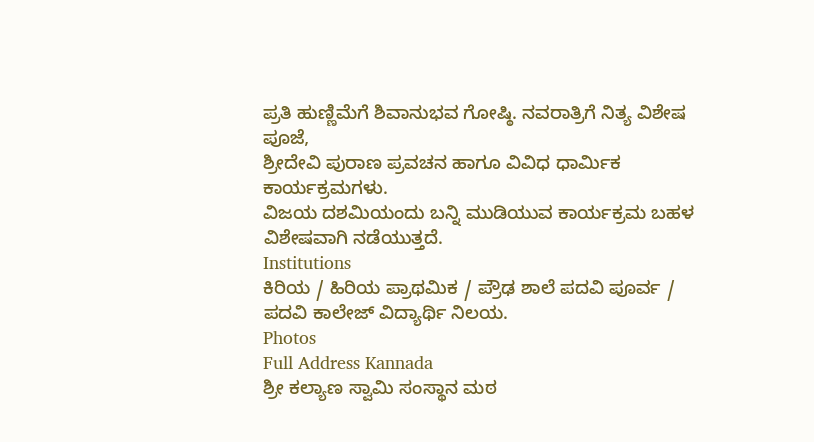ಪ್ರತಿ ಹುಣ್ಣಿಮೆಗೆ ಶಿವಾನುಭವ ಗೋಷ್ಠಿ. ನವರಾತ್ರಿಗೆ ನಿತ್ಯ ವಿಶೇಷ ಪೂಜೆ,
ಶ್ರೀದೇವಿ ಪುರಾಣ ಪ್ರವಚನ ಹಾಗೂ ವಿವಿಧ ಧಾರ್ಮಿಕ ಕಾರ್ಯಕ್ರಮಗಳು.
ವಿಜಯ ದಶಮಿಯಂದು ಬನ್ನಿ ಮುಡಿಯುವ ಕಾರ್ಯಕ್ರಮ ಬಹಳ ವಿಶೇಷವಾಗಿ ನಡೆಯುತ್ತದೆ.
Institutions
ಕಿರಿಯ / ಹಿರಿಯ ಪ್ರಾಥಮಿಕ / ಪ್ರೌಢ ಶಾಲೆ ಪದವಿ ಪೂರ್ವ /
ಪದವಿ ಕಾಲೇಜ್ ವಿದ್ಯಾರ್ಥಿ ನಿಲಯ.
Photos
Full Address Kannada
ಶ್ರೀ ಕಲ್ಯಾಣ ಸ್ವಾಮಿ ಸಂಸ್ಥಾನ ಮಠ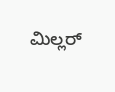ಮಿಲ್ಲರ್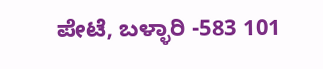ಪೇಟೆ, ಬಳ್ಳಾರಿ -583 101